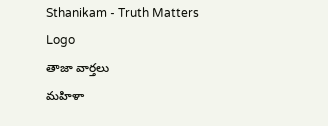Sthanikam - Truth Matters
Logo
తాజా వార్తలు
మహిళా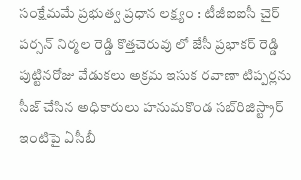సంక్షేమమే ప్రభుత్వ ప్రధాన లక్ష్యం : టీజీఐఐసీ చైర్ పర్సన్ నిర్మల రెడ్డి కొత్తచెరువు లో జేసీ ప్రభాకర్ రెడ్డి పుట్టినరోజు వేడుకలు అక్రమ ఇసుక రవాణా టిప్పర్లను సీజ్ చేసిన అధికారులు హనుమకొండ సబ్‌రిజిస్ట్రార్ ఇంటిపై ఏసీబీ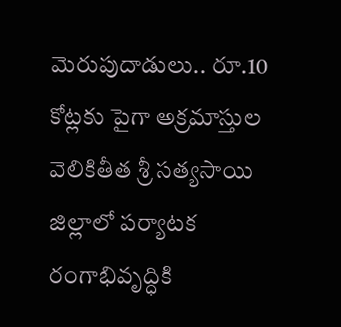మెరుపుదాడులు.. రూ.10 కోట్లకు పైగా అక్రమాస్తుల వెలికితీత శ్రీ సత్యసాయి జిల్లాలో పర్యాటక రంగాభివృద్ధికి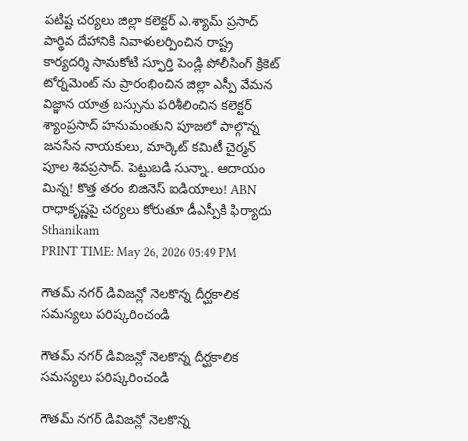పటిష్ట చర్యలు జిల్లా కలెక్టర్ ఎ.శ్యామ్ ప్రసాద్ పార్థివ దేహానికి నివాళులర్పించిన రాష్ట్ర కార్యదర్శి సామకోటి స్ఫూర్తి పెండ్లి పోలీసింగ్ క్రికెట్ టోర్నమెంట్ ను ప్రారంభించిన జిల్లా ఎస్పీ వేమన విజ్ఞాన యాత్ర బస్సును పరిశీలించిన కలెక్టర్ శ్యాంప్రసాద్ హనుమంతుని పూజలో పాల్గొన్న జనసేన నాయకులు, మార్కెట్ కమిటీ చైర్మన్ పూల శివప్రసాద్. పెట్టుబడి సున్నా.. ఆదాయం మిన్న! కొత్త తరం బిజినెస్ ఐడియాలు! ABN రాధాకృష్ణపై చర్యలు కోరుతూ డీఎస్పీకి ఫిర్యాదు
Sthanikam
PRINT TIME: May 26, 2026 05:49 PM

గౌతమ్ నగర్ డివిజన్లో నెలకొన్న దీర్ఘకాలిక సమస్యలు పరిష్కరించండి

గౌతమ్ నగర్ డివిజన్లో నెలకొన్న దీర్ఘకాలిక సమస్యలు పరిష్కరించండి

గౌతమ్ నగర్ డివిజన్లో నెలకొన్న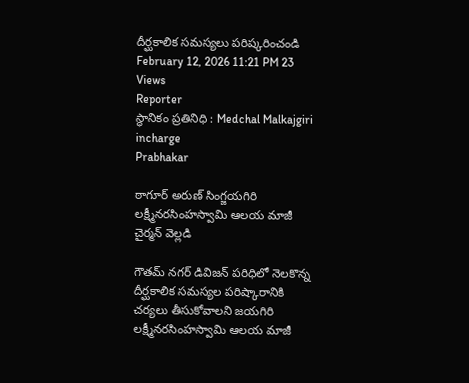దీర్ఘకాలిక సమస్యలు పరిష్కరించండి
February 12, 2026 11:21 PM 23 Views
Reporter
స్థానికం ప్రతినిధి : Medchal Malkajgiri incharge
Prabhakar

ఠాగూర్ అరుణ్ సింగ్జయగిరి లక్ష్మీనరసింహస్వామి ఆలయ మాజీ చైర్మన్ వెల్లడి

గౌతమ్ నగర్ డివిజన్ పరిధిలో నెలకొన్న దీర్ఘకాలిక సమస్యల పరిష్కారానికి చర్యలు తీసుకోవాలని జయగిరి లక్ష్మీనరసింహస్వామి ఆలయ మాజీ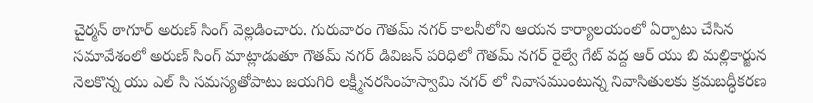చైర్మన్ ఠాగూర్ అరుణ్ సింగ్ వెల్లడించారు. గురువారం గౌతమ్ నగర్ కాలనీలోని ఆయన కార్యాలయంలో ఏర్పాటు చేసిన సమావేశంలో అరుణ్ సింగ్ మాట్లాడుతూ గౌతమ్ నగర్ డివిజన్ పరిధిలో గౌతమ్ నగర్ రైల్వే గేట్ వద్ద ఆర్ యు బి మల్లికార్జున నెలకొన్న యు ఎల్ సి సమస్యతోపాటు జయగిరి లక్ష్మీనరసింహస్వామి నగర్ లో నివాసముంటున్న నివాసితులకు క్రమబద్ధీకరణ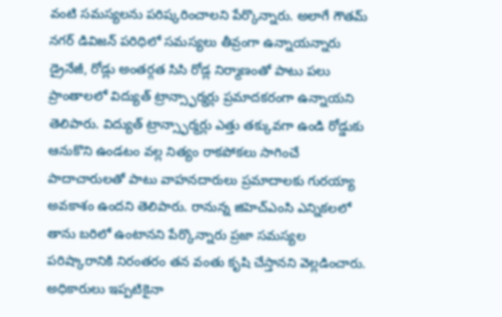వంటి సమస్యలను పరిష్కరించాలని పేర్కొన్నారు. అలాగే గౌతమ్ నగర్ డివిజన్ పరిధిలో సమస్యలు తీవ్రంగా ఉన్నాయన్నారు డ్రైనేజీ, రోడ్లు అంతర్గత సిసి రోడ్ల నిర్మాణంతో పాటు పలు ప్రాంతాలలో విద్యుత్ ట్రాన్స్ఫార్మర్లు ప్రమాదకరంగా ఉన్నాయని తెలిపారు. విద్యుత్ ట్రాన్స్ఫార్మర్లు ఎత్తు తక్కువగా ఉండి రోడ్డుకు ఆనుకొని ఉండటం వల్ల నిత్యం రాకపోకలు సాగించే పాదాచారులతో పాటు వాహనదారులు ప్రమాదాలకు గురయ్యా అవకాశం ఉందని తెలిపారు. రానున్న జిహెచ్ఎంసి ఎన్నికలలో తాను బరిలో ఉంటానని పేర్కొన్నారు ప్రజా సమస్యల పరిష్కారానికి నిరంతరం తన వంతు కృషి చేస్తానని వెల్లడించారు. అధికారులు ఇప్పటికైనా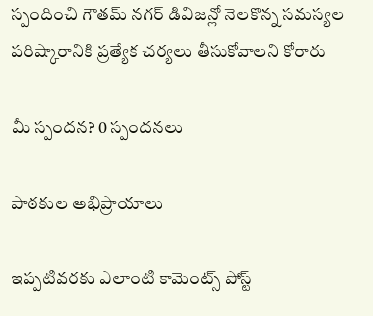స్పందించి గౌతమ్ నగర్ డివిజన్లో నెలకొన్న సమస్యల పరిష్కారానికి ప్రత్యేక చర్యలు తీసుకోవాలని కోరారు

మీ స్పందన? 0 స్పందనలు

పాఠకుల అభిప్రాయాలు

ఇప్పటివరకు ఎలాంటి కామెంట్స్ పోస్ట్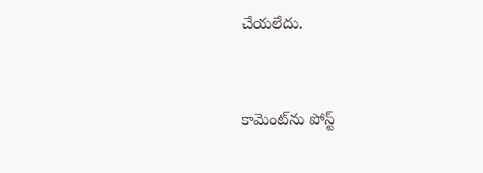చేయలేదు.


కామెంట్‌ను పోస్ట్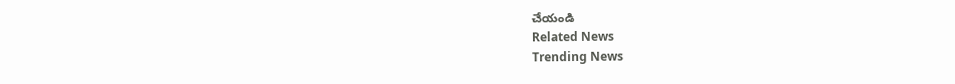చేయండి
Related News
Trending News